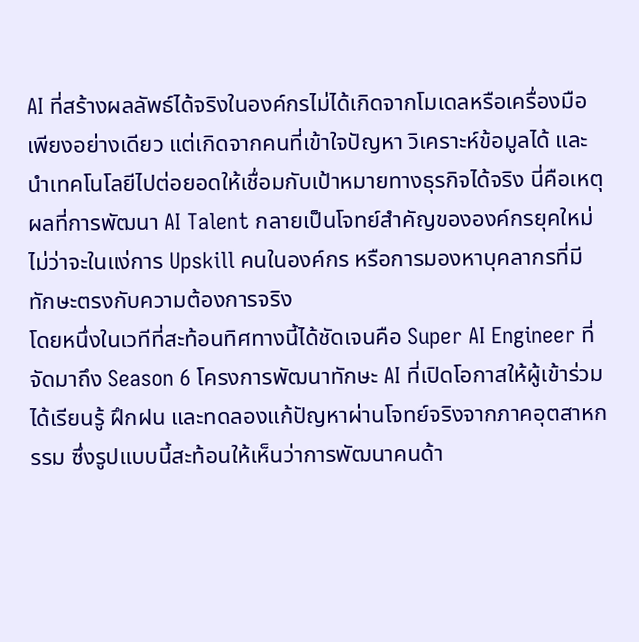AI ที่สร้างผลลัพธ์ได้จริงในองค์กรไม่ได้เกิดจากโมเดลหรือเครื่องมือเพียงอย่างเดียว แต่เกิดจากคนที่เข้าใจปัญหา วิเคราะห์ข้อมูลได้ และนำเทคโนโลยีไปต่อยอดให้เชื่อมกับเป้าหมายทางธุรกิจได้จริง นี่คือเหตุผลที่การพัฒนา AI Talent กลายเป็นโจทย์สำคัญขององค์กรยุคใหม่ ไม่ว่าจะในแง่การ Upskill คนในองค์กร หรือการมองหาบุคลากรที่มีทักษะตรงกับความต้องการจริง
โดยหนึ่งในเวทีที่สะท้อนทิศทางนี้ได้ชัดเจนคือ Super AI Engineer ที่จัดมาถึง Season 6 โครงการพัฒนาทักษะ AI ที่เปิดโอกาสให้ผู้เข้าร่วมได้เรียนรู้ ฝึกฝน และทดลองแก้ปัญหาผ่านโจทย์จริงจากภาคอุตสาหกรรม ซึ่งรูปแบบนี้สะท้อนให้เห็นว่าการพัฒนาคนด้า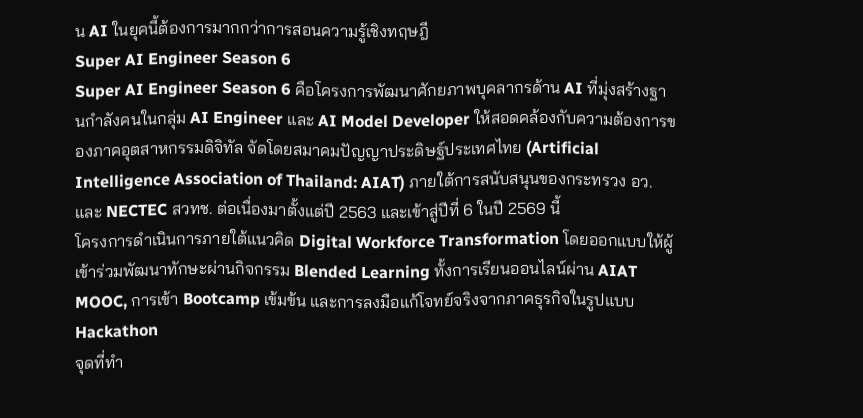น AI ในยุคนี้ต้องการมากกว่าการสอนความรู้เชิงทฤษฎี
Super AI Engineer Season 6
Super AI Engineer Season 6 คือโครงการพัฒนาศักยภาพบุคลากรด้าน AI ที่มุ่งสร้างฐานกำลังคนในกลุ่ม AI Engineer และ AI Model Developer ให้สอดคล้องกับความต้องการของภาคอุตสาหกรรมดิจิทัล จัดโดยสมาคมปัญญาประดิษฐ์ประเทศไทย (Artificial Intelligence Association of Thailand: AIAT) ภายใต้การสนับสนุนของกระทรวง อว. และ NECTEC สวทช. ต่อเนื่องมาตั้งแต่ปี 2563 และเข้าสู่ปีที่ 6 ในปี 2569 นี้
โครงการดำเนินการภายใต้แนวคิด Digital Workforce Transformation โดยออกแบบให้ผู้เข้าร่วมพัฒนาทักษะผ่านกิจกรรม Blended Learning ทั้งการเรียนออนไลน์ผ่าน AIAT MOOC, การเข้า Bootcamp เข้มข้น และการลงมือแก้โจทย์จริงจากภาคธุรกิจในรูปแบบ Hackathon
จุดที่ทำ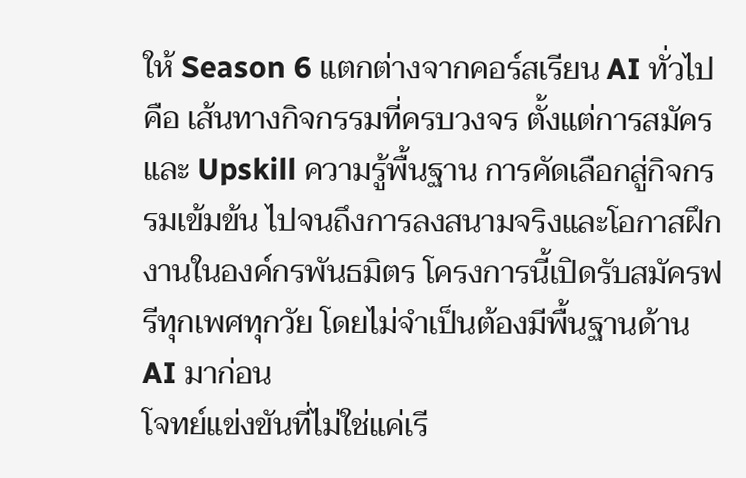ให้ Season 6 แตกต่างจากคอร์สเรียน AI ทั่วไปคือ เส้นทางกิจกรรมที่ครบวงจร ตั้งแต่การสมัครและ Upskill ความรู้พื้นฐาน การคัดเลือกสู่กิจกรรมเข้มข้น ไปจนถึงการลงสนามจริงและโอกาสฝึกงานในองค์กรพันธมิตร โครงการนี้เปิดรับสมัครฟรีทุกเพศทุกวัย โดยไม่จำเป็นต้องมีพื้นฐานด้าน AI มาก่อน
โจทย์แข่งขันที่ไม่ใช่แค่เรี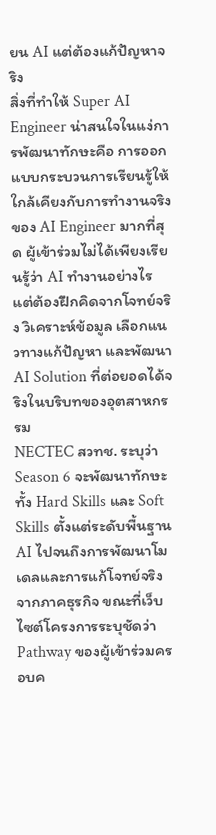ยน AI แต่ต้องแก้ปัญหาจริง
สิ่งที่ทำให้ Super AI Engineer น่าสนใจในแง่การพัฒนาทักษะคือ การออกแบบกระบวนการเรียนรู้ให้ใกล้เคียงกับการทำงานจริงของ AI Engineer มากที่สุด ผู้เข้าร่วมไม่ได้เพียงเรียนรู้ว่า AI ทำงานอย่างไร แต่ต้องฝึกคิดจากโจทย์จริง วิเคราะห์ข้อมูล เลือกแนวทางแก้ปัญหา และพัฒนา AI Solution ที่ต่อยอดได้จริงในบริบทของอุตสาหกรรม
NECTEC สวทช. ระบุว่า Season 6 จะพัฒนาทักษะทั้ง Hard Skills และ Soft Skills ตั้งแต่ระดับพื้นฐาน AI ไปจนถึงการพัฒนาโมเดลและการแก้โจทย์จริงจากภาคธุรกิจ ขณะที่เว็บไซต์โครงการระบุชัดว่า Pathway ของผู้เข้าร่วมครอบค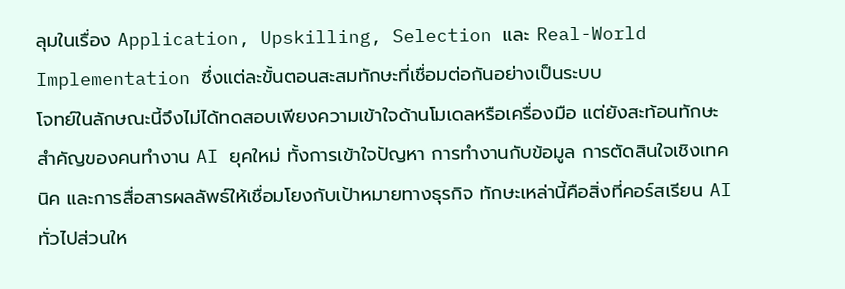ลุมในเรื่อง Application, Upskilling, Selection และ Real-World Implementation ซึ่งแต่ละขั้นตอนสะสมทักษะที่เชื่อมต่อกันอย่างเป็นระบบ
โจทย์ในลักษณะนี้จึงไม่ได้ทดสอบเพียงความเข้าใจด้านโมเดลหรือเครื่องมือ แต่ยังสะท้อนทักษะสำคัญของคนทำงาน AI ยุคใหม่ ทั้งการเข้าใจปัญหา การทำงานกับข้อมูล การตัดสินใจเชิงเทคนิค และการสื่อสารผลลัพธ์ให้เชื่อมโยงกับเป้าหมายทางธุรกิจ ทักษะเหล่านี้คือสิ่งที่คอร์สเรียน AI ทั่วไปส่วนให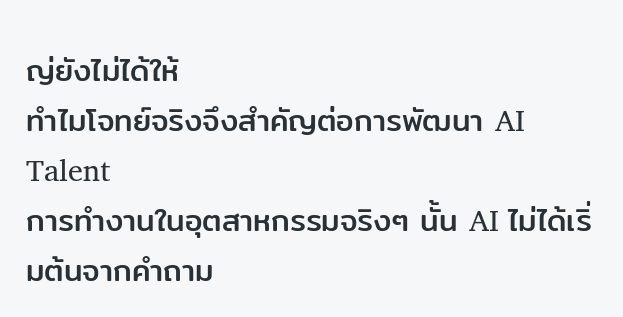ญ่ยังไม่ได้ให้
ทำไมโจทย์จริงจึงสำคัญต่อการพัฒนา AI Talent
การทำงานในอุตสาหกรรมจริงๆ นั้น AI ไม่ได้เริ่มต้นจากคำถาม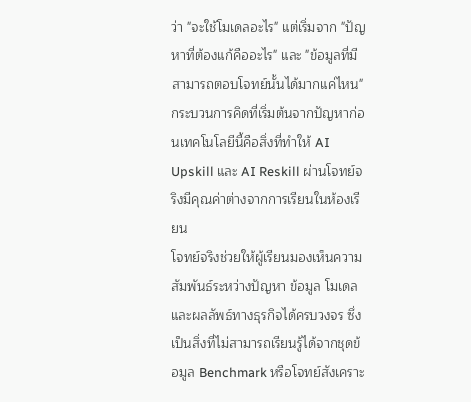ว่า "จะใช้โมเดลอะไร" แต่เริ่มจาก "ปัญหาที่ต้องแก้คืออะไร" และ "ข้อมูลที่มีสามารถตอบโจทย์นั้นได้มากแค่ไหน" กระบวนการคิดที่เริ่มต้นจากปัญหาก่อนเทคโนโลยีนี้คือสิ่งที่ทำให้ AI Upskill และ AI Reskill ผ่านโจทย์จริงมีคุณค่าต่างจากการเรียนในห้องเรียน
โจทย์จริงช่วยให้ผู้เรียนมองเห็นความสัมพันธ์ระหว่างปัญหา ข้อมูล โมเดล และผลลัพธ์ทางธุรกิจได้ครบวงจร ซึ่งเป็นสิ่งที่ไม่สามารถเรียนรู้ได้จากชุดข้อมูล Benchmark หรือโจทย์สังเคราะ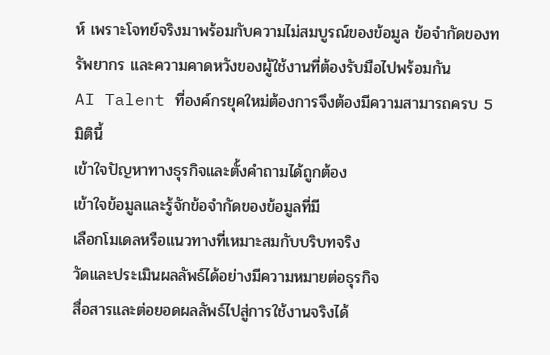ห์ เพราะโจทย์จริงมาพร้อมกับความไม่สมบูรณ์ของข้อมูล ข้อจำกัดของทรัพยากร และความคาดหวังของผู้ใช้งานที่ต้องรับมือไปพร้อมกัน
AI Talent ที่องค์กรยุคใหม่ต้องการจึงต้องมีความสามารถครบ 5 มิตินี้
เข้าใจปัญหาทางธุรกิจและตั้งคำถามได้ถูกต้อง
เข้าใจข้อมูลและรู้จักข้อจำกัดของข้อมูลที่มี
เลือกโมเดลหรือแนวทางที่เหมาะสมกับบริบทจริง
วัดและประเมินผลลัพธ์ได้อย่างมีความหมายต่อธุรกิจ
สื่อสารและต่อยอดผลลัพธ์ไปสู่การใช้งานจริงได้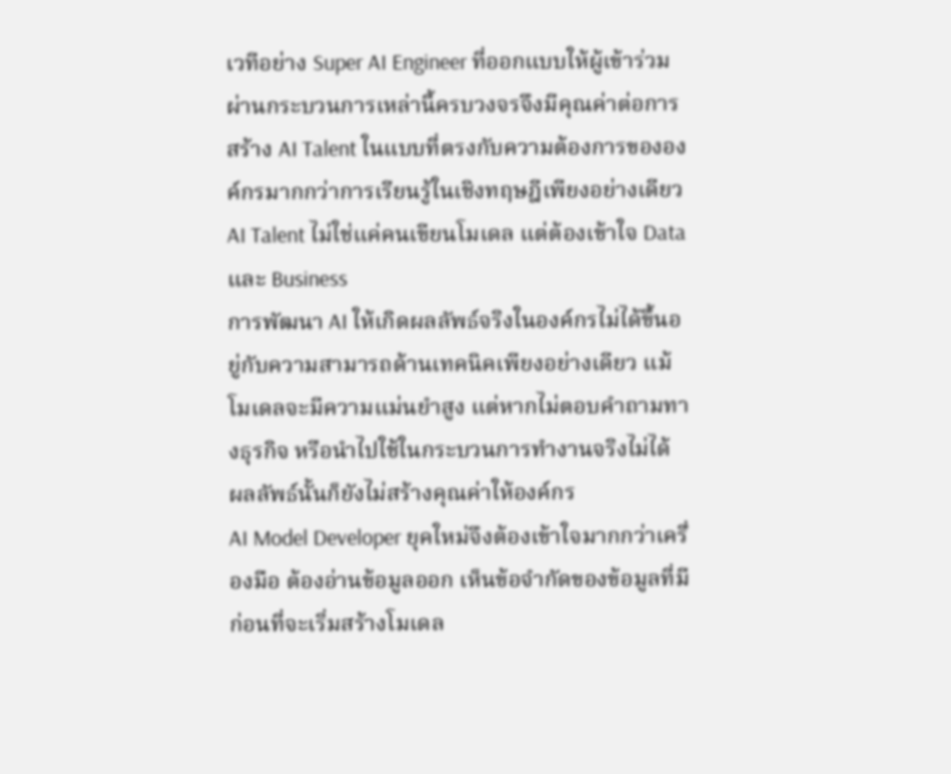เวทีอย่าง Super AI Engineer ที่ออกแบบให้ผู้เข้าร่วมผ่านกระบวนการเหล่านี้ครบวงจรจึงมีคุณค่าต่อการสร้าง AI Talent ในแบบที่ตรงกับความต้องการขององค์กรมากกว่าการเรียนรู้ในเชิงทฤษฎีเพียงอย่างเดียว
AI Talent ไม่ใช่แค่คนเขียนโมเดล แต่ต้องเข้าใจ Data และ Business
การพัฒนา AI ให้เกิดผลลัพธ์จริงในองค์กรไม่ได้ขึ้นอยู่กับความสามารถด้านเทคนิคเพียงอย่างเดียว แม้โมเดลจะมีความแม่นยำสูง แต่หากไม่ตอบคำถามทางธุรกิจ หรือนำไปใช้ในกระบวนการทำงานจริงไม่ได้ ผลลัพธ์นั้นก็ยังไม่สร้างคุณค่าให้องค์กร
AI Model Developer ยุคใหม่จึงต้องเข้าใจมากกว่าเครื่องมือ ต้องอ่านข้อมูลออก เห็นข้อจำกัดของข้อมูลที่มีก่อนที่จะเริ่มสร้างโมเดล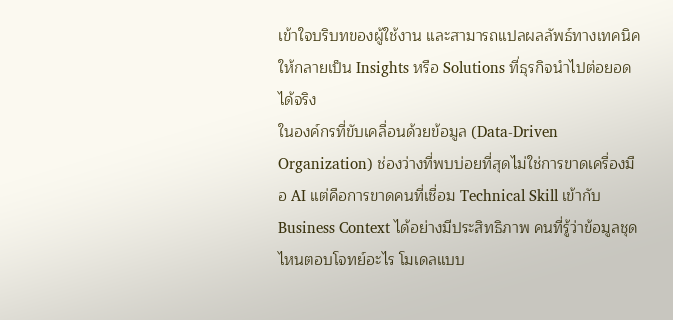เข้าใจบริบทของผู้ใช้งาน และสามารถแปลผลลัพธ์ทางเทคนิคให้กลายเป็น Insights หรือ Solutions ที่ธุรกิจนำไปต่อยอดได้จริง
ในองค์กรที่ขับเคลื่อนด้วยข้อมูล (Data-Driven Organization) ช่องว่างที่พบบ่อยที่สุดไม่ใช่การขาดเครื่องมือ AI แต่คือการขาดคนที่เชื่อม Technical Skill เข้ากับ Business Context ได้อย่างมีประสิทธิภาพ คนที่รู้ว่าข้อมูลชุดไหนตอบโจทย์อะไร โมเดลแบบ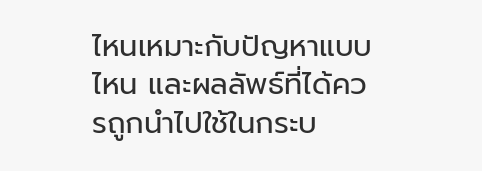ไหนเหมาะกับปัญหาแบบไหน และผลลัพธ์ที่ได้ควรถูกนำไปใช้ในกระบ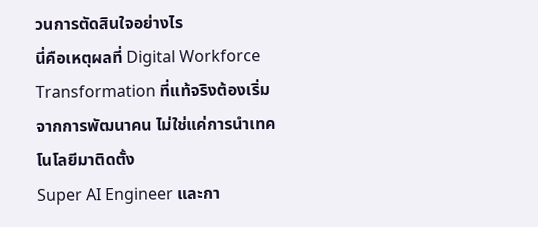วนการตัดสินใจอย่างไร
นี่คือเหตุผลที่ Digital Workforce Transformation ที่แท้จริงต้องเริ่มจากการพัฒนาคน ไม่ใช่แค่การนำเทคโนโลยีมาติดตั้ง
Super AI Engineer และกา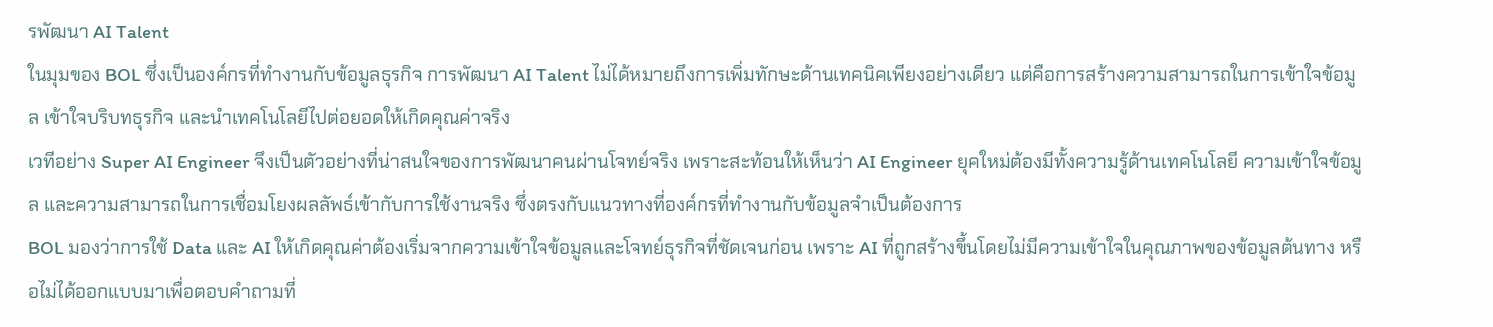รพัฒนา AI Talent
ในมุมของ BOL ซึ่งเป็นองค์กรที่ทำงานกับข้อมูลธุรกิจ การพัฒนา AI Talent ไม่ได้หมายถึงการเพิ่มทักษะด้านเทคนิคเพียงอย่างเดียว แต่คือการสร้างความสามารถในการเข้าใจข้อมูล เข้าใจบริบทธุรกิจ และนำเทคโนโลยีไปต่อยอดให้เกิดคุณค่าจริง
เวทีอย่าง Super AI Engineer จึงเป็นตัวอย่างที่น่าสนใจของการพัฒนาคนผ่านโจทย์จริง เพราะสะท้อนให้เห็นว่า AI Engineer ยุคใหม่ต้องมีทั้งความรู้ด้านเทคโนโลยี ความเข้าใจข้อมูล และความสามารถในการเชื่อมโยงผลลัพธ์เข้ากับการใช้งานจริง ซึ่งตรงกับแนวทางที่องค์กรที่ทำงานกับข้อมูลจำเป็นต้องการ
BOL มองว่าการใช้ Data และ AI ให้เกิดคุณค่าต้องเริ่มจากความเข้าใจข้อมูลและโจทย์ธุรกิจที่ชัดเจนก่อน เพราะ AI ที่ถูกสร้างขึ้นโดยไม่มีความเข้าใจในคุณภาพของข้อมูลต้นทาง หรือไม่ได้ออกแบบมาเพื่อตอบคำถามที่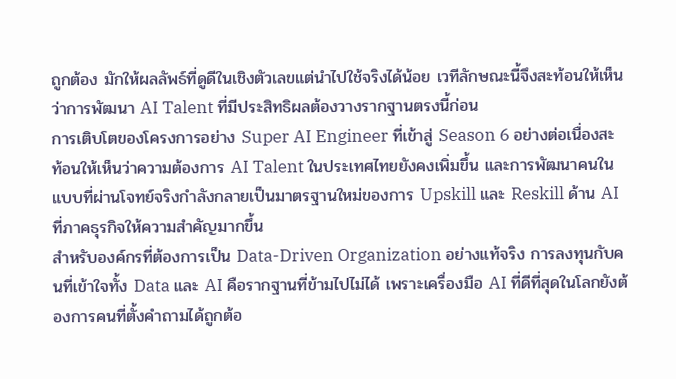ถูกต้อง มักให้ผลลัพธ์ที่ดูดีในเชิงตัวเลขแต่นำไปใช้จริงได้น้อย เวทีลักษณะนี้จึงสะท้อนให้เห็นว่าการพัฒนา AI Talent ที่มีประสิทธิผลต้องวางรากฐานตรงนี้ก่อน
การเติบโตของโครงการอย่าง Super AI Engineer ที่เข้าสู่ Season 6 อย่างต่อเนื่องสะท้อนให้เห็นว่าความต้องการ AI Talent ในประเทศไทยยังคงเพิ่มขึ้น และการพัฒนาคนในแบบที่ผ่านโจทย์จริงกำลังกลายเป็นมาตรฐานใหม่ของการ Upskill และ Reskill ด้าน AI ที่ภาคธุรกิจให้ความสำคัญมากขึ้น
สำหรับองค์กรที่ต้องการเป็น Data-Driven Organization อย่างแท้จริง การลงทุนกับคนที่เข้าใจทั้ง Data และ AI คือรากฐานที่ข้ามไปไม่ได้ เพราะเครื่องมือ AI ที่ดีที่สุดในโลกยังต้องการคนที่ตั้งคำถามได้ถูกต้อ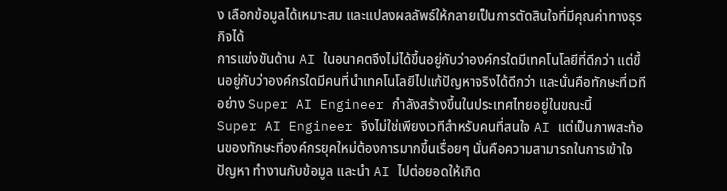ง เลือกข้อมูลได้เหมาะสม และแปลงผลลัพธ์ให้กลายเป็นการตัดสินใจที่มีคุณค่าทางธุรกิจได้
การแข่งขันด้าน AI ในอนาคตจึงไม่ได้ขึ้นอยู่กับว่าองค์กรใดมีเทคโนโลยีที่ดีกว่า แต่ขึ้นอยู่กับว่าองค์กรใดมีคนที่นำเทคโนโลยีไปแก้ปัญหาจริงได้ดีกว่า และนั่นคือทักษะที่เวทีอย่าง Super AI Engineer กำลังสร้างขึ้นในประเทศไทยอยู่ในขณะนี้
Super AI Engineer จึงไม่ใช่เพียงเวทีสำหรับคนที่สนใจ AI แต่เป็นภาพสะท้อนของทักษะที่องค์กรยุคใหม่ต้องการมากขึ้นเรื่อยๆ นั่นคือความสามารถในการเข้าใจปัญหา ทำงานกับข้อมูล และนำ AI ไปต่อยอดให้เกิด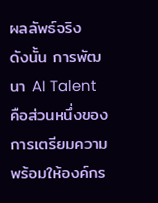ผลลัพธ์จริง
ดังนั้น การพัฒนา AI Talent คือส่วนหนึ่งของการเตรียมความพร้อมให้องค์กร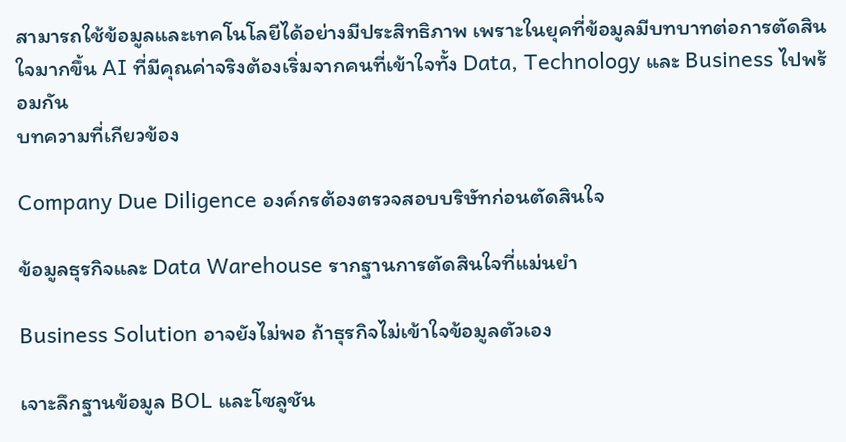สามารถใช้ข้อมูลและเทคโนโลยีได้อย่างมีประสิทธิภาพ เพราะในยุคที่ข้อมูลมีบทบาทต่อการตัดสินใจมากขึ้น AI ที่มีคุณค่าจริงต้องเริ่มจากคนที่เข้าใจทั้ง Data, Technology และ Business ไปพร้อมกัน
บทความที่เกียวข้อง

Company Due Diligence องค์กรต้องตรวจสอบบริษัทก่อนตัดสินใจ

ข้อมูลธุรกิจและ Data Warehouse รากฐานการตัดสินใจที่แม่นยำ

Business Solution อาจยังไม่พอ ถ้าธุรกิจไม่เข้าใจข้อมูลตัวเอง

เจาะลึกฐานข้อมูล BOL และโซลูชัน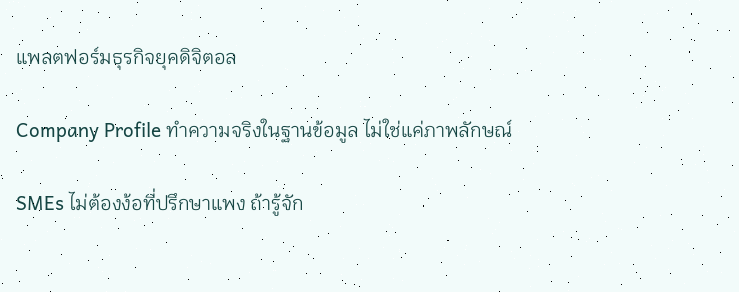แพลตฟอร์มธุรกิจยุคดิจิตอล

Company Profile ทำความจริงในฐานข้อมูล ไม่ใช่แค่ภาพลักษณ์

SMEs ไม่ต้องง้อที่ปรึกษาแพง ถ้ารู้จัก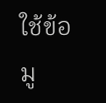ใช้ข้อมู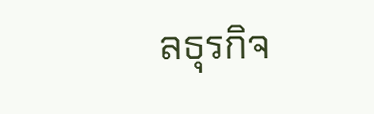ลธุรกิจ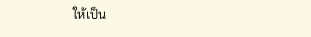ให้เป็น